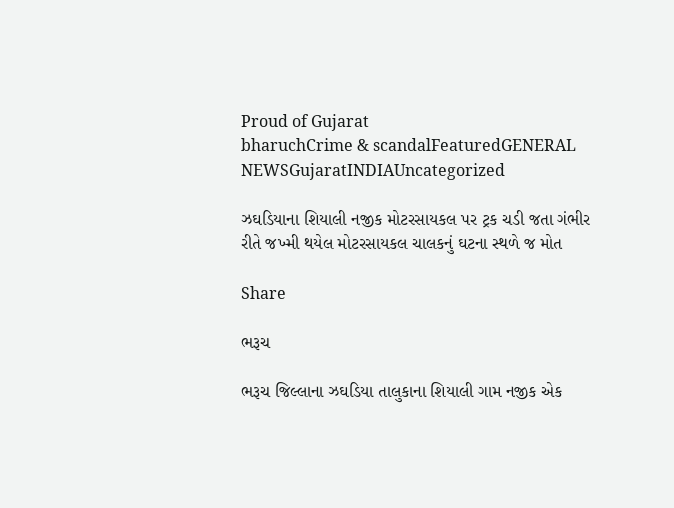Proud of Gujarat
bharuchCrime & scandalFeaturedGENERAL NEWSGujaratINDIAUncategorized

ઝઘડિયાના શિયાલી નજીક મોટરસાયકલ પર ટ્રક ચડી જતા ગંભીર રીતે જખ્મી થયેલ મોટરસાયકલ ચાલકનું ઘટના સ્થળે જ મોત

Share

ભરૂચ

ભરૂચ જિલ્લાના ઝઘડિયા તાલુકાના શિયાલી ગામ નજીક એક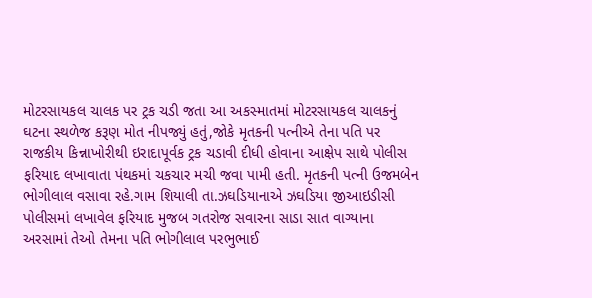મોટરસાયકલ ચાલક પર ટ્રક ચડી જતા આ અકસ્માતમાં મોટરસાયકલ ચાલકનું ઘટના સ્થળેજ કરૂણ મોત નીપજ્યું હતું,જોકે મૃતકની પત્નીએ તેના પતિ પર રાજકીય કિન્નાખોરીથી ઇરાદાપૂર્વક ટ્રક ચડાવી દીધી હોવાના આક્ષેપ સાથે પોલીસ ફરિયાદ લખાવાતા પંથકમાં ચકચાર મચી જવા પામી હતી. મૃતકની પત્ની ઉજમબેન ભોગીલાલ વસાવા રહે.ગામ શિયાલી તા.ઝઘડિયાનાએ ઝઘડિયા જીઆઇડીસી પોલીસમાં લખાવેલ ફરિયાદ મુજબ ગતરોજ સવારના સાડા સાત વાગ્યાના અરસામાં તેઓ તેમના પતિ ભોગીલાલ પરભુભાઈ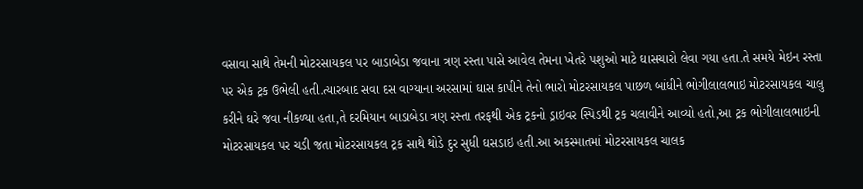વસાવા સાથે તેમની મોટરસાયકલ પર બાડાબેડા જવાના ત્રણ રસ્તા પાસે આવેલ તેમના ખેતરે પશુઓ માટે ઘાસચારો લેવા ગયા હતા.તે સમયે મેઇન રસ્તા પર એક ટ્રક ઉભેલી હતી.ત્યારબાદ સવા દસ વાગ્યાના અરસામાં ઘાસ કાપીને તેનો ભારો મોટરસાયકલ પાછળ બાંધીને ભોગીલાલભાઇ મોટરસાયકલ ચાલુ કરીને ઘરે જવા નીકળ્યા હતા,તે દરમિયાન બાડાબેડા ત્રણ રસ્તા તરફથી એક ટ્રકનો ડ્રાઇવર સ્પિડથી ટ્રક ચલાવીને આવ્યો હતો,આ ટ્રક ભોગીલાલભાઇની મોટરસાયકલ પર ચડી જતા મોટરસાયકલ ટ્રક સાથે થોડે દુર સુધી ઘસડાઇ હતી.આ અકસ્માતમાં મોટરસાયકલ ચાલક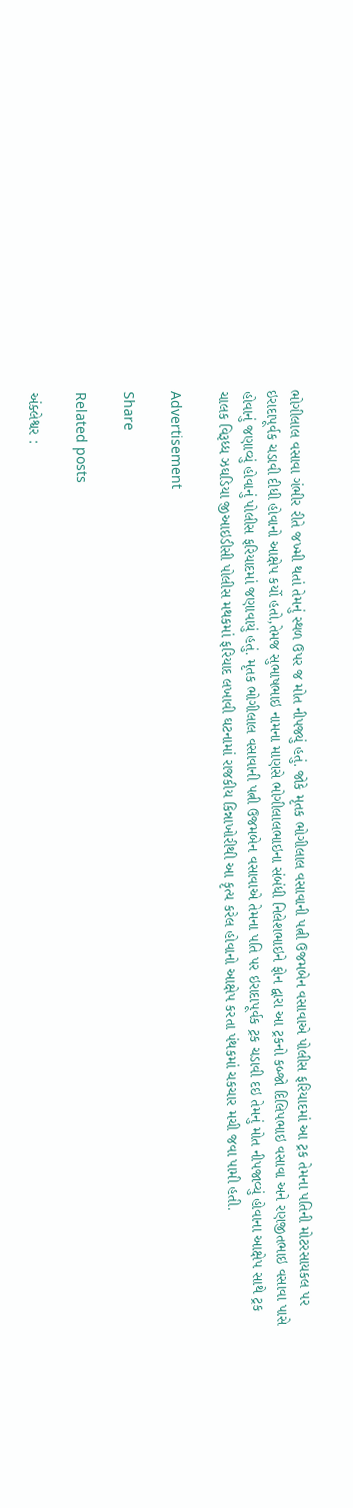ભોગીલાલ વસાવા ગંભીર રીતે જખ્મી થતાં તેમનું સ્થળ ઉપર જ મોત નીપજ્યું હતું. જોકે મૃતક ભોગીલાલ વસાવાની પત્ની ઉજમબેન વસાવાએ પોલીસ ફરિયાદમાં આ ટ્રક તેમના પતિની મોટરસાયકલ પર ઇરાદાપૂર્વક ચડાવી દીધી હોવાનો આક્ષેપ કર્યો હતો,તેમજ સુભાષભાઇ નામના માણસે ભોગીલાલભાઇના સંબંધી નિલેશભાઇને ફોન દ્વારા આ ટ્રકનો કબ્જો દિલિપભાઇ વસાવા અને રણજીતભાઇ વસાવા પાસે હોવાનું જણાવ્યું હોવાનું પોલીસ ફરિયાદમાં જણાવાયું હતું. મૃતક ભોગીલાલ વસાવાની પત્ની ઉજમબેન વસાવાએ તેમના પતિ પર ઇરાદાપૂર્વક ટ્રક ચડાવી દઇ તેમનું મોત નીપજાવ્યું હોવાના આક્ષેપ સાથે ટ્રક ચાલક વિરૂધ્ધ ઝઘડિયા જીઆઇડીસી પોલીસ મથકમાં ફરિયાદ લખાવી ઘટનામાં રાજકીય કિન્નાખોરીથી આ કૃત્ય કરેલ હોવાનો આક્ષેપ કરતા પંથકમાં ચકચાર મચી જવા પામી હતી.

Advertisement

Share

Related posts

અંક્લેશ્વર :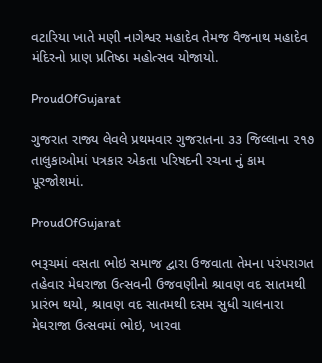વટારિયા ખાતે મણી નાગેશ્વર મહાદેવ તેમજ વૈજનાથ મહાદેવ મંદિરનો પ્રાણ પ્રતિષ્ઠા મહોત્સવ યોજાયો.

ProudOfGujarat

ગુજરાત રાજ્ય લેવલે પ્રથમવાર ગુજરાતના ૩૩ જિલ્લાના ૨૧૭ તાલુકાઓમાં પત્રકાર એકતા પરિષદની રચના નું કામ પૂરજોશમાં.

ProudOfGujarat

ભરૂચમાં વસતા ભોઇ સમાજ દ્વારા ઉજવાતા તેમના પરંપરાગત તહેવાર મેઘરાજા ઉત્સવની ઉજવણીનો શ્રાવણ વદ સાતમથી પ્રારંભ થયો, શ્રાવણ વદ સાતમથી દસમ સુધી ચાલનારા મેઘરાજા ઉત્સવમાં ભોઇ, ખારવા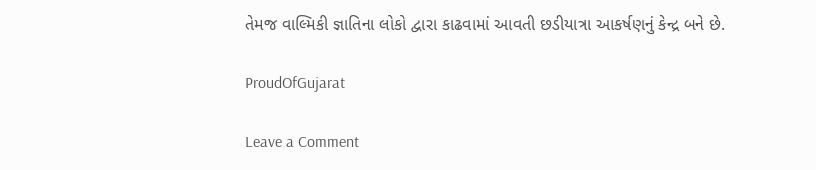તેમજ વાલ્મિકી જ્ઞાતિના લોકો દ્વારા કાઢવામાં આવતી છડીયાત્રા આકર્ષણનું કેન્દ્ર બને છે.

ProudOfGujarat

Leave a Comment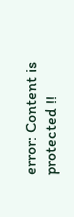error: Content is protected !!